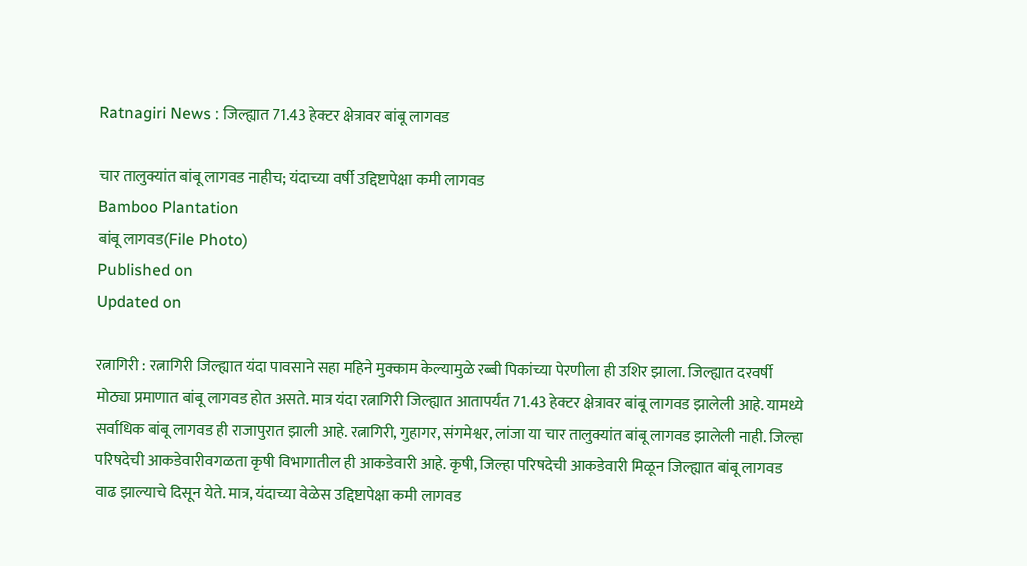Ratnagiri News : जिल्ह्यात 71.43 हेक्टर क्षेत्रावर बांबू लागवड

चार तालुक्यांत बांबू लागवड नाहीच; यंदाच्या वर्षी उद्दिष्टापेक्षा कमी लागवड
Bamboo Plantation
बांबू लागवड(File Photo)
Published on
Updated on

रत्नागिरी : रत्नागिरी जिल्ह्यात यंदा पावसाने सहा महिने मुक्काम केल्यामुळे रब्बी पिकांच्या पेरणीला ही उशिर झाला. जिल्ह्यात दरवर्षी मोठ्या प्रमाणात बांबू लागवड होत असते. मात्र यंदा रत्नागिरी जिल्ह्यात आतापर्यंत 71.43 हेक्टर क्षेत्रावर बांबू लागवड झालेली आहे. यामध्ये सर्वाधिक बांबू लागवड ही राजापुरात झाली आहे. रत्नागिरी, गुहागर, संगमेश्वर, लांजा या चार तालुक्यांत बांबू लागवड झालेली नाही. जिल्हा परिषदेची आकडेवारीवगळता कृषी विभागातील ही आकडेवारी आहे. कृषी, जिल्हा परिषदेची आकडेवारी मिळून जिल्ह्यात बांबू लागवड वाढ झाल्याचे दिसून येते. मात्र, यंदाच्या वेळेस उद्दिष्टापेक्षा कमी लागवड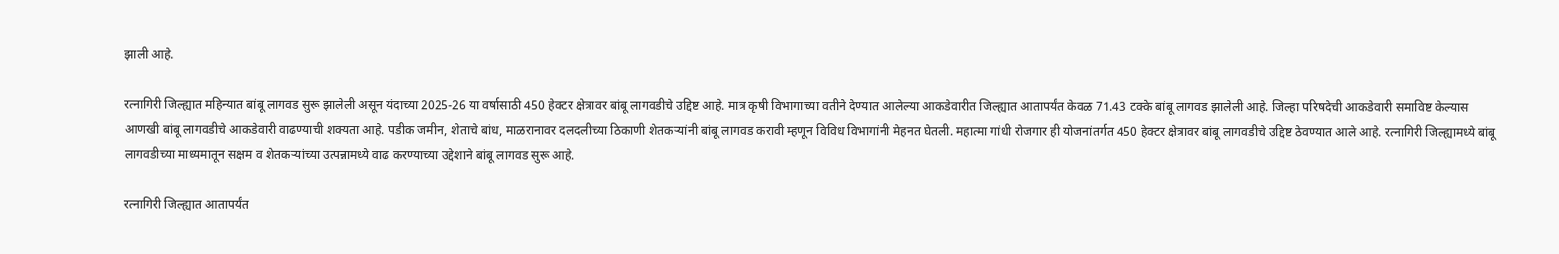झाली आहे.

रत्नागिरी जिल्ह्यात महिन्यात बांबू लागवड सुरू झालेली असून यंदाच्या 2025-26 या वर्षासाठी 450 हेक्टर क्षेत्रावर बांबू लागवडीचे उद्दिष्ट आहे. मात्र कृषी विभागाच्या वतीने देण्यात आलेल्या आकडेवारीत जिल्ह्यात आतापर्यंत केवळ 71.43 टक्के बांबू लागवड झालेली आहे. जिल्हा परिषदेची आकडेवारी समाविष्ट केल्यास आणखी बांबू लागवडीचे आकडेवारी वाढण्याची शक्यता आहे. पडीक जमीन, शेताचे बांध, माळरानावर दलदलीच्या ठिकाणी शेतकऱ्यांनी बांबू लागवड करावी म्हणून विविध विभागांनी मेहनत घेतली. महात्मा गांधी रोजगार ही योजनांतर्गत 450 हेक्टर क्षेत्रावर बांबू लागवडीचे उद्दिष्ट ठेवण्यात आले आहे. रत्नागिरी जिल्ह्यामध्ये बांबू लागवडीच्या माध्यमातून सक्षम व शेतकऱ्यांच्या उत्पन्नामध्ये वाढ करण्याच्या उद्देशाने बांबू लागवड सुरू आहे.

रत्नागिरी जिल्ह्यात आतापर्यंत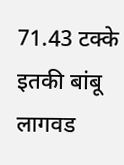71.43 टक्के इतकी बांबू लागवड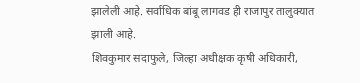झालेली आहे. सर्वाधिक बांबू लागवड ही राजापुर तालुक्यात झाली आहे.
शिवकुमार सदाफुले, जिल्हा अधीक्षक कृषी अधिकारी,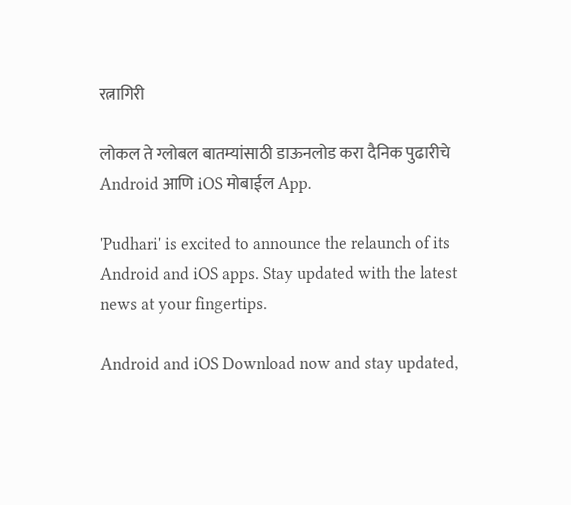रत्नागिरी

लोकल ते ग्लोबल बातम्यांसाठी डाऊनलोड करा दैनिक पुढारीचे Android आणि iOS मोबाईल App.

'Pudhari' is excited to announce the relaunch of its Android and iOS apps. Stay updated with the latest news at your fingertips.

Android and iOS Download now and stay updated,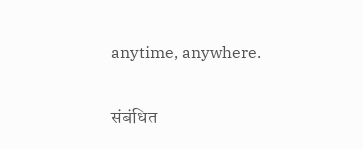anytime, anywhere.

संबंधित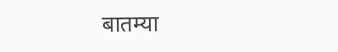बातम्या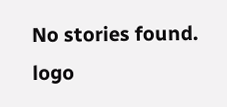No stories found.
logo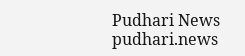Pudhari News
pudhari.news